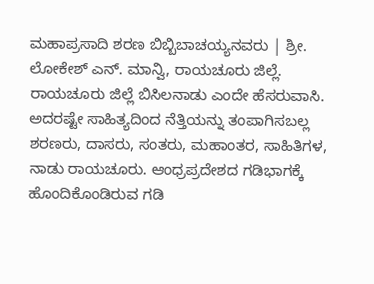ಮಹಾಪ್ರಸಾದಿ ಶರಣ ಬಿಬ್ಬಿಬಾಚಯ್ಯನವರು | ಶ್ರೀ. ಲೋಕೇಶ್ ಎನ್. ಮಾನ್ವಿ, ರಾಯಚೂರು ಜಿಲ್ಲೆ.
ರಾಯಚೂರು ಜಿಲ್ಲೆ ಬಿಸಿಲನಾಡು ಎಂದೇ ಹೆಸರುವಾಸಿ. ಅದರಷ್ಟೇ ಸಾಹಿತ್ಯದಿಂದ ನೆತ್ತಿಯನ್ನು ತಂಪಾಗಿಸಬಲ್ಲ ಶರಣರು, ದಾಸರು, ಸಂತರು, ಮಹಾಂತರ, ಸಾಹಿತಿಗಳ, ನಾಡು ರಾಯಚೂರು. ಆಂಧ್ರಪ್ರದೇಶದ ಗಡಿಭಾಗಕ್ಕೆ ಹೊಂದಿಕೊಂಡಿರುವ ಗಡಿ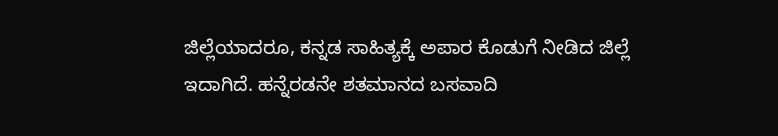ಜಿಲ್ಲೆಯಾದರೂ, ಕನ್ನಡ ಸಾಹಿತ್ಯಕ್ಕೆ ಅಪಾರ ಕೊಡುಗೆ ನೀಡಿದ ಜಿಲ್ಲೆ ಇದಾಗಿದೆ. ಹನ್ನೆರಡನೇ ಶತಮಾನದ ಬಸವಾದಿ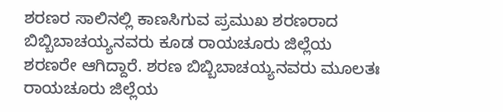ಶರಣರ ಸಾಲಿನಲ್ಲಿ ಕಾಣಸಿಗುವ ಪ್ರಮುಖ ಶರಣರಾದ ಬಿಬ್ಬಿಬಾಚಯ್ಯನವರು ಕೂಡ ರಾಯಚೂರು ಜಿಲ್ಲೆಯ ಶರಣರೇ ಆಗಿದ್ದಾರೆ. ಶರಣ ಬಿಬ್ಬಿಬಾಚಯ್ಯನವರು ಮೂಲತಃ ರಾಯಚೂರು ಜಿಲ್ಲೆಯ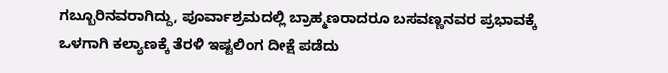ಗಬ್ಬೂರಿನವರಾಗಿದ್ದು, ಪೂರ್ವಾಶ್ರಮದಲ್ಲಿ ಬ್ರಾಹ್ಮಣರಾದರೂ ಬಸವಣ್ಣನವರ ಪ್ರಭಾವಕ್ಕೆ ಒಳಗಾಗಿ ಕಲ್ಯಾಣಕ್ಕೆ ತೆರಳಿ ಇಷ್ಟಲಿಂಗ ದೀಕ್ಷೆ ಪಡೆದು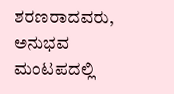ಶರಣರಾದವರು, ಅನುಭವ ಮಂಟಪದಲ್ಲಿ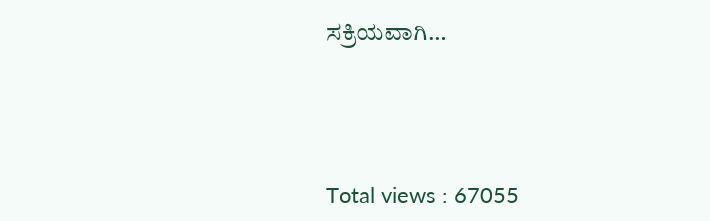ಸಕ್ರಿಯವಾಗಿ…





Total views : 67055